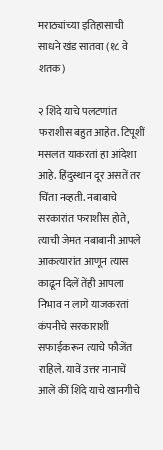मराठ्यांच्या इतिहासाची साधने खंड सातवा (१८ वे शतक)

२ शिंदे याचे पलटणांत फराशीस बहुत आहेत. टिपूशीं मसलत याकरतां हा आंदेशा आहे. हिंदुस्थान दूर असतें तर चिंता नव्हती. नबाबाचे सरकारांत फराशीस होते, त्याची जेमत नबाबानी आपले आकत्यारांत आणून त्यास काढून दिलें तेंही आपला निभाव न लागे याजकरतां कंपनीचे सरकाराशीं सफाईकरून त्याचे फौजेंत राहिले. यावें उत्तर नानाचें आलें कीं शिंदे याचे खानगीचे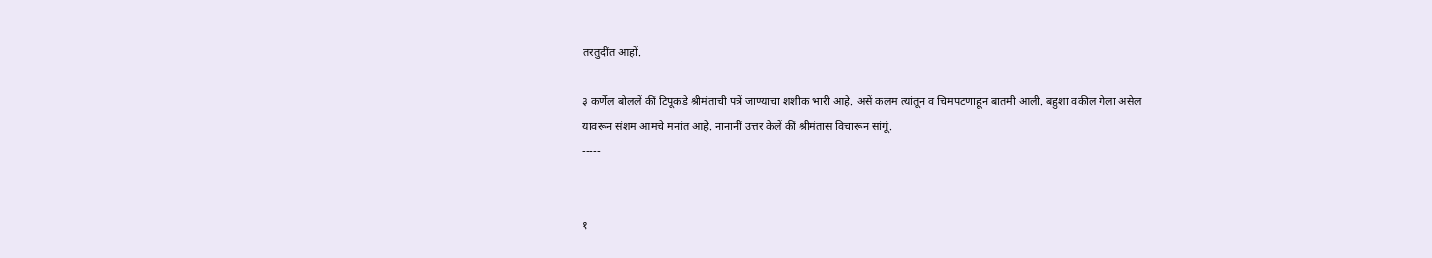तरतुदींत आहों.

३ कर्णेल बोललें कीं टिपूकडे श्रीमंताची पत्रें जाण्याचा शशीक भारी आहे. असें कलम त्यांतून व चिमपटणाहून बातमी आली. बहुशा वकील गेला असेल यावरून संशम आमचे मनांत आहे. नानानीं उत्तर केलें कीं श्रीमंतास विचारून सांगूं.
-----


१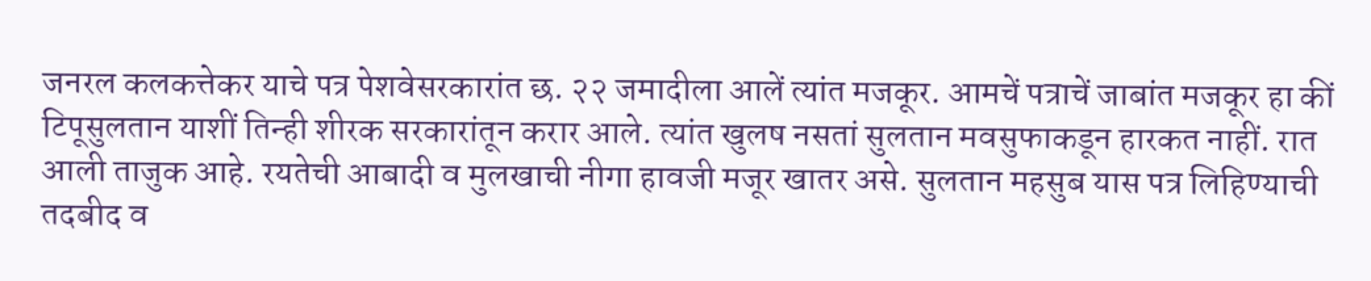जनरल कलकत्तेकर याचे पत्र पेशवेसरकारांत छ. २२ जमादीला आलें त्यांत मजकूर. आमचें पत्राचें जाबांत मजकूर हा कीं टिपूसुलतान याशीं तिन्ही शीरक सरकारांतून करार आले. त्यांत खुलष नसतां सुलतान मवसुफाकडून हारकत नाहीं. रात आली ताजुक आहे. रयतेची आबादी व मुलखाची नीगा हावजी मजूर खातर असे. सुलतान महसुब यास पत्र लिहिण्याची तदबीद व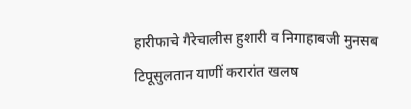हारीफाचे गैरेचालीस हुशारी व निगाहाबजी मुनसब टिपूसुलतान याणीं करारांत खलष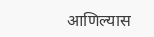आणिल्यास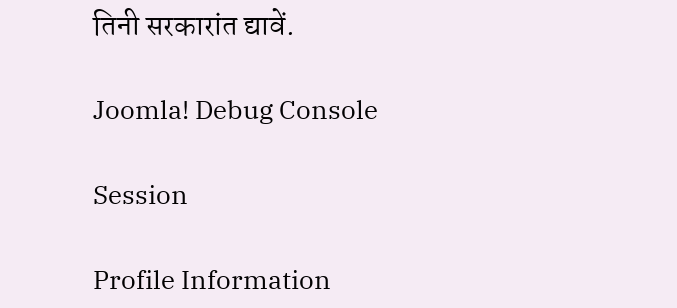तिनी सरकारांत द्यावें.

Joomla! Debug Console

Session

Profile Information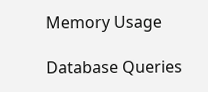Memory Usage

Database Queries